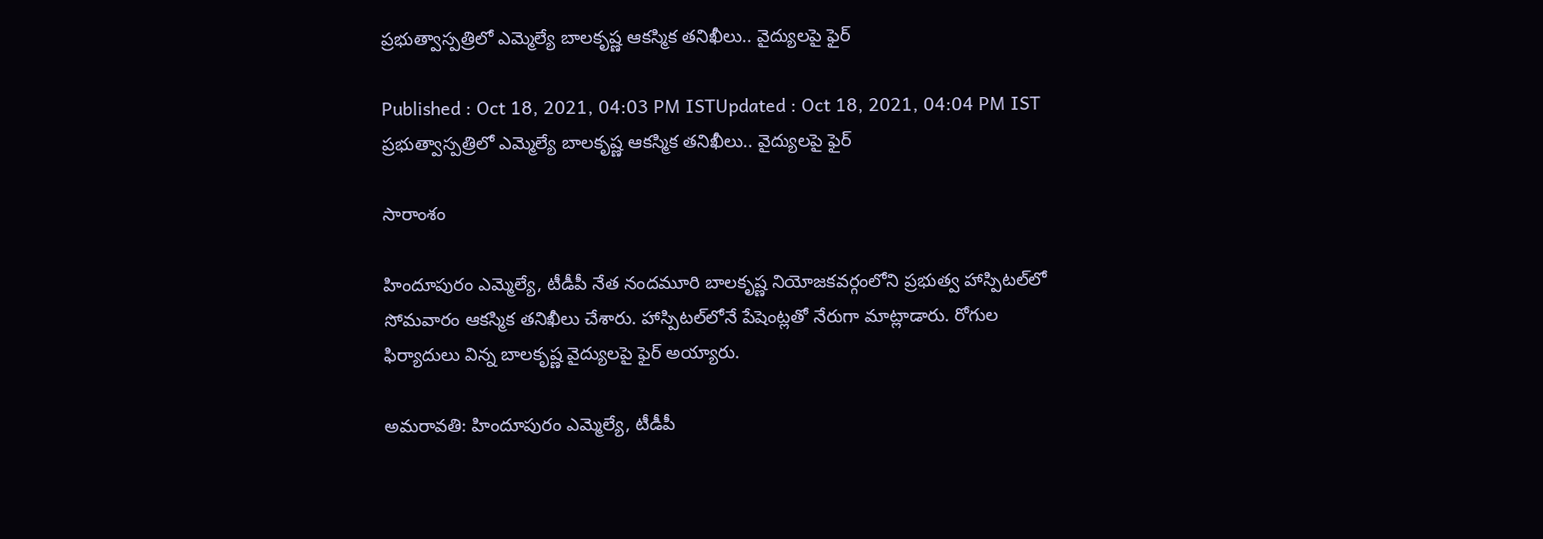ప్రభుత్వాస్పత్రిలో ఎమ్మెల్యే బాలకృష్ణ ఆకస్మిక తనిఖీలు.. వైద్యులపై ఫైర్

Published : Oct 18, 2021, 04:03 PM ISTUpdated : Oct 18, 2021, 04:04 PM IST
ప్రభుత్వాస్పత్రిలో ఎమ్మెల్యే బాలకృష్ణ ఆకస్మిక తనిఖీలు.. వైద్యులపై ఫైర్

సారాంశం

హిందూపురం ఎమ్మెల్యే, టీడీపీ నేత నందమూరి బాలకృష్ణ నియోజకవర్గంలోని ప్రభుత్వ హాస్పిటల్‌లో సోమవారం ఆకస్మిక తనిఖీలు చేశారు. హాస్పిటల్‌లోనే పేషెంట్లతో నేరుగా మాట్లాడారు. రోగుల ఫిర్యాదులు విన్న బాలకృష్ణ వైద్యులపై ఫైర్ అయ్యారు.

అమరావతి: హిందూపురం ఎమ్మెల్యే, టీడీపీ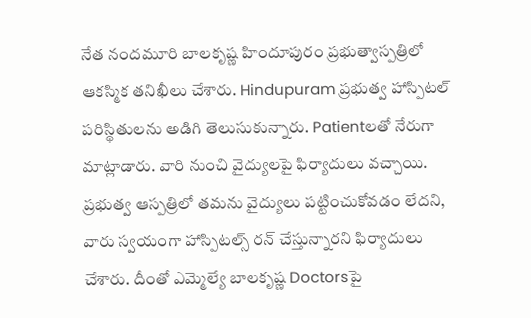నేత నందమూరి బాలకృష్ణ హిందూపురం ప్రభుత్వాస్పత్రిలో ఆకస్మిక తనిఖీలు చేశారు. Hindupuram ప్రభుత్వ హాస్పిటల్ పరిస్థితులను అడిగి తెలుసుకున్నారు. Patientలతో నేరుగా మాట్లాడారు. వారి నుంచి వైద్యులపై ఫిర్యాదులు వచ్చాయి. ప్రభుత్వ ఆస్పత్రిలో తమను వైద్యులు పట్టించుకోవడం లేదని, వారు స్వయంగా హాస్పిటల్స్‌ రన్ చేస్తున్నారని ఫిర్యాదులు చేశారు. దీంతో ఎమ్మెల్యే బాలకృష్ణ Doctorsపై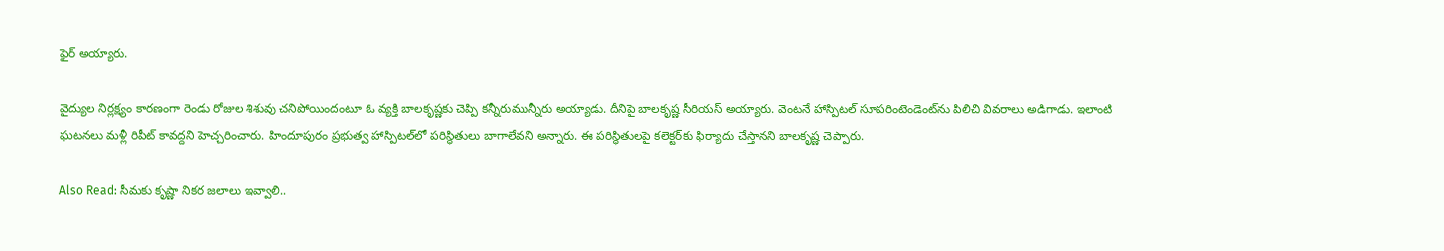ఫైర్ అయ్యారు.

వైద్యుల నిర్లక్ష్యం కారణంగా రెండు రోజుల శిశువు చనిపోయిందంటూ ఓ వ్యక్తి బాలకృష్ణకు చెప్పి కన్నీరుమున్నీరు అయ్యాడు. దీనిపై బాలకృష్ణ సీరియస్ అయ్యారు. వెంటనే హాస్పిటల్ సూపరింటెండెంట్‌ను పిలిచి వివరాలు అడిగాడు. ఇలాంటి ఘటనలు మళ్లీ రిపీట్ కావద్దని హెచ్చరించారు. హిందూపురం ప్రభుత్వ హాస్పిటల్‌లో పరిస్థితులు బాగాలేవని అన్నారు. ఈ పరిస్థితులపై కలెక్టర్‌కు ఫిర్యాదు చేస్తానని బాలకృష్ణ చెప్పారు.

Also Read: సీమకు కృష్ణా నికర జలాలు ఇవ్వాలి..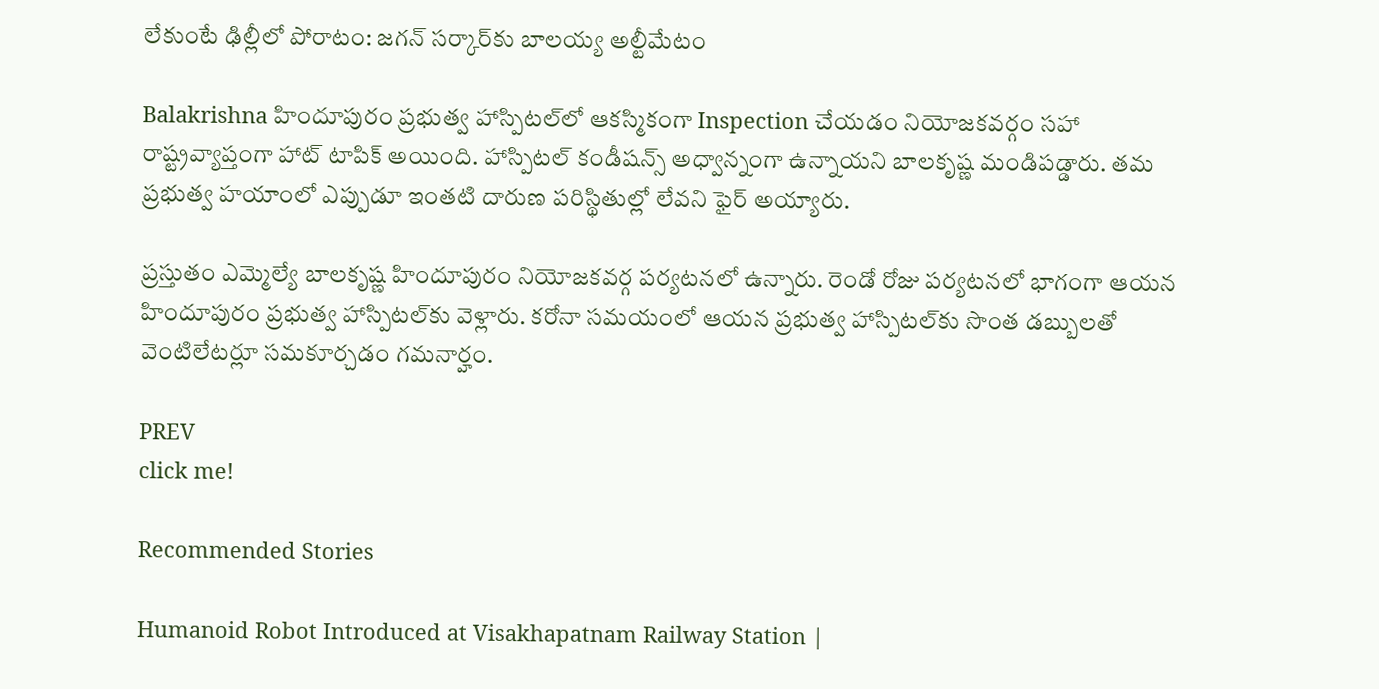లేకుంటే ఢిల్లీలో పోరాటం: జగన్ సర్కార్‌కు బాలయ్య అల్టీమేటం

Balakrishna హిందూపురం ప్రభుత్వ హాస్పిటల్‌లో ఆకస్మికంగా Inspection చేయడం నియోజకవర్గం సహా రాష్ట్రవ్యాప్తంగా హాట్ టాపిక్ అయింది. హాస్పిటల్ కండీషన్స్ అధ్వాన్నంగా ఉన్నాయని బాలకృష్ణ మండిపడ్డారు. తమ ప్రభుత్వ హయాంలో ఎప్పుడూ ఇంతటి దారుణ పరిస్థితుల్లో లేవని ఫైర్ అయ్యారు.

ప్రస్తుతం ఎమ్మెల్యే బాలకృష్ణ హిందూపురం నియోజకవర్గ పర్యటనలో ఉన్నారు. రెండో రోజు పర్యటనలో భాగంగా ఆయన హిందూపురం ప్రభుత్వ హాస్పిటల్‌కు వెళ్లారు. కరోనా సమయంలో ఆయన ప్రభుత్వ హాస్పిటల్‌కు సొంత డబ్బులతో వెంటిలేటర్లూ సమకూర్చడం గమనార్హం.

PREV
click me!

Recommended Stories

Humanoid Robot Introduced at Visakhapatnam Railway Station |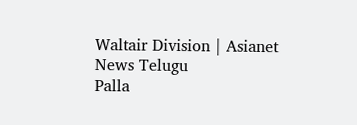Waltair Division | Asianet News Telugu
Palla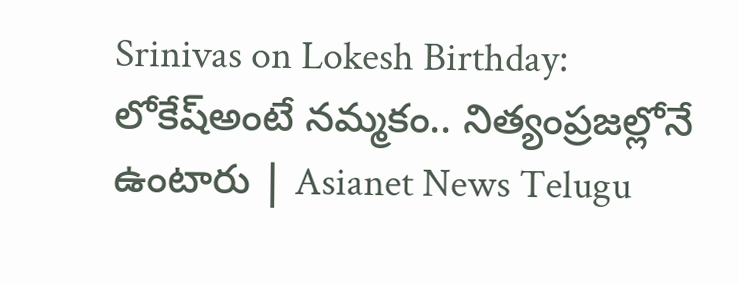Srinivas on Lokesh Birthday: లోకేష్అంటే నమ్మకం.. నిత్యంప్రజల్లోనే ఉంటారు | Asianet News Telugu